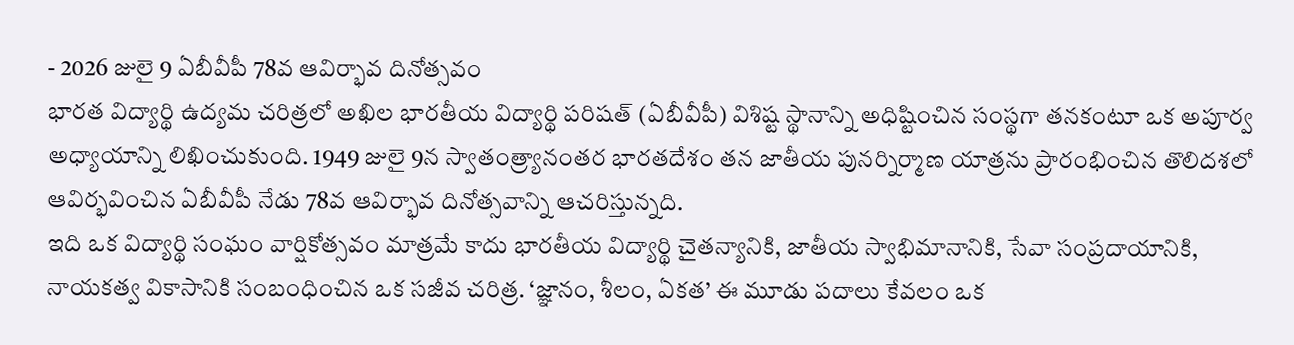- 2026 జులై 9 ఏబీవీపీ 78వ ఆవిర్భావ దినోత్సవం
భారత విద్యార్థి ఉద్యమ చరిత్రలో అఖిల భారతీయ విద్యార్థి పరిషత్ (ఏబీవీపీ) విశిష్ట స్థానాన్ని అధిష్టించిన సంస్థగా తనకంటూ ఒక అపూర్వ అధ్యాయాన్ని లిఖించుకుంది. 1949 జులై 9న స్వాతంత్ర్యానంతర భారతదేశం తన జాతీయ పునర్నిర్మాణ యాత్రను ప్రారంభించిన తొలిదశలో ఆవిర్భవించిన ఏబీవీపీ నేడు 78వ ఆవిర్భావ దినోత్సవాన్ని ఆచరిస్తున్నది.
ఇది ఒక విద్యార్థి సంఘం వార్షికోత్సవం మాత్రమే కాదు భారతీయ విద్యార్థి చైతన్యానికి, జాతీయ స్వాభిమానానికి, సేవా సంప్రదాయానికి, నాయకత్వ వికాసానికి సంబంధించిన ఒక సజీవ చరిత్ర. ‘జ్ఞానం, శీలం, ఏకత’ ఈ మూడు పదాలు కేవలం ఒక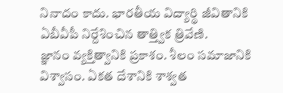నినాదం కాదు. భారతీయ విద్యార్థి జీవితానికి ఏబీవీపీ నిర్దేశించిన తాత్త్విక త్రివేణి.
జ్ఞానం వ్యక్తిత్వానికి ప్రకాశం. శీలం సమాజానికి విశ్వాసం. ఏకత దేశానికి శాశ్వత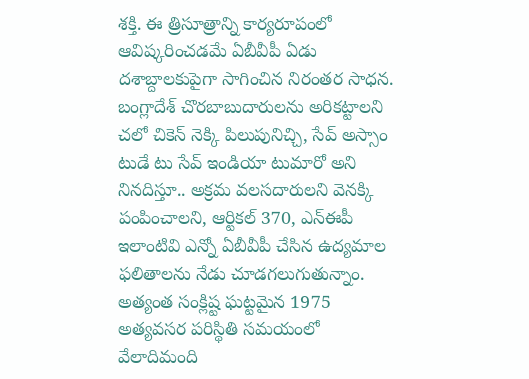శక్తి. ఈ త్రిసూత్రాన్ని కార్యరూపంలో ఆవిష్కరించడమే ఏబీవీపీ ఏడు దశాబ్దాలకుపైగా సాగించిన నిరంతర సాధన. బంగ్లాదేశ్ చొరబాబుదారులను అరికట్టాలని చలో చికెన్ నెక్కి పిలుపునిచ్చి, సేవ్ అస్సాం టుడే టు సేవ్ ఇండియా టుమారో అని నినదిస్తూ.. అక్రమ వలసదారులని వెనక్కి పంపించాలని, ఆర్టికల్ 370, ఎన్ఈపీ ఇలాంటివి ఎన్నో ఏబీవీపీ చేసిన ఉద్యమాల ఫలితాలను నేడు చూడగలుగుతున్నాం. అత్యంత సంక్లిష్ట ఘట్టమైన 1975 అత్యవసర పరిస్థితి సమయంలో వేలాదిమంది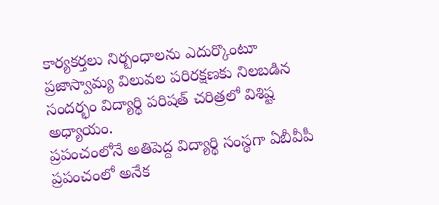కార్యకర్తలు నిర్బంధాలను ఎదుర్కొంటూ ప్రజాస్వామ్య విలువల పరిరక్షణకు నిలబడిన సందర్భం విద్యార్థి పరిషత్ చరిత్రలో విశిష్ట అధ్యాయం.
ప్రపంచంలోనే అతిపెద్ద విద్యార్థి సంస్థగా ఏబీవీపీ
ప్రపంచంలో అనేక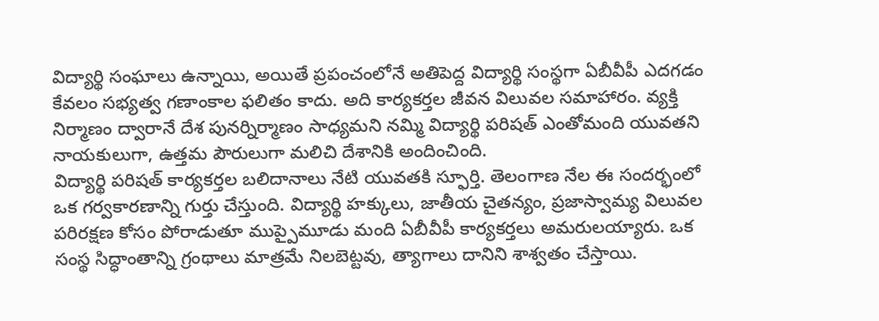విద్యార్థి సంఘాలు ఉన్నాయి, అయితే ప్రపంచంలోనే అతిపెద్ద విద్యార్థి సంస్థగా ఏబీవీపీ ఎదగడం కేవలం సభ్యత్వ గణాంకాల ఫలితం కాదు. అది కార్యకర్తల జీవన విలువల సమాహారం. వ్యక్తి నిర్మాణం ద్వారానే దేశ పునర్నిర్మాణం సాధ్యమని నమ్మి విద్యార్థి పరిషత్ ఎంతోమంది యువతని నాయకులుగా, ఉత్తమ పౌరులుగా మలిచి దేశానికి అందించింది.
విద్యార్థి పరిషత్ కార్యకర్తల బలిదానాలు నేటి యువతకి స్ఫూర్తి. తెలంగాణ నేల ఈ సందర్భంలో ఒక గర్వకారణాన్ని గుర్తు చేస్తుంది. విద్యార్థి హక్కులు, జాతీయ చైతన్యం, ప్రజాస్వామ్య విలువల పరిరక్షణ కోసం పోరాడుతూ ముప్పైమూడు మంది ఏబీవీపీ కార్యకర్తలు అమరులయ్యారు. ఒక సంస్థ సిద్ధాంతాన్ని గ్రంథాలు మాత్రమే నిలబెట్టవు, త్యాగాలు దానిని శాశ్వతం చేస్తాయి.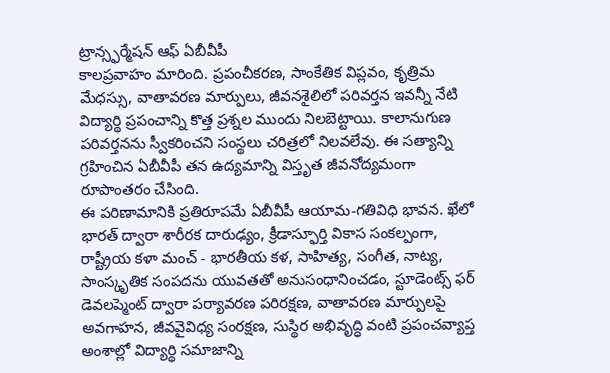ట్రాన్స్ఫర్మేషన్ ఆఫ్ ఏబీవీపీ
కాలప్రవాహం మారింది. ప్రపంచీకరణ, సాంకేతిక విప్లవం, కృత్రిమ మేధస్సు, వాతావరణ మార్పులు, జీవనశైలిలో పరివర్తన ఇవన్నీ నేటి విద్యార్థి ప్రపంచాన్ని కొత్త ప్రశ్నల ముందు నిలబెట్టాయి. కాలానుగుణ పరివర్తనను స్వీకరించని సంస్థలు చరిత్రలో నిలవలేవు. ఈ సత్యాన్ని గ్రహించిన ఏబీవీపీ తన ఉద్యమాన్ని విస్తృత జీవనోద్యమంగా రూపాంతరం చేసింది.
ఈ పరిణామానికి ప్రతిరూపమే ఏబీవీపీ ఆయామ-గతివిధి భావన. ఖేలో భారత్ ద్వారా శారీరక దారుఢ్యం, క్రీడాస్ఫూర్తి వికాస సంకల్పంగా, రాష్ట్రీయ కళా మంచ్ - భారతీయ కళ, సాహిత్య, సంగీత, నాట్య, సాంస్కృతిక సంపదను యువతతో అనుసంధానించడం, స్టూడెంట్స్ ఫర్ డెవలప్మెంట్ ద్వారా పర్యావరణ పరిరక్షణ, వాతావరణ మార్పులపై అవగాహన, జీవవైవిధ్య సంరక్షణ, సుస్థిర అభివృద్ధి వంటి ప్రపంచవ్యాప్త అంశాల్లో విద్యార్థి సమాజాన్ని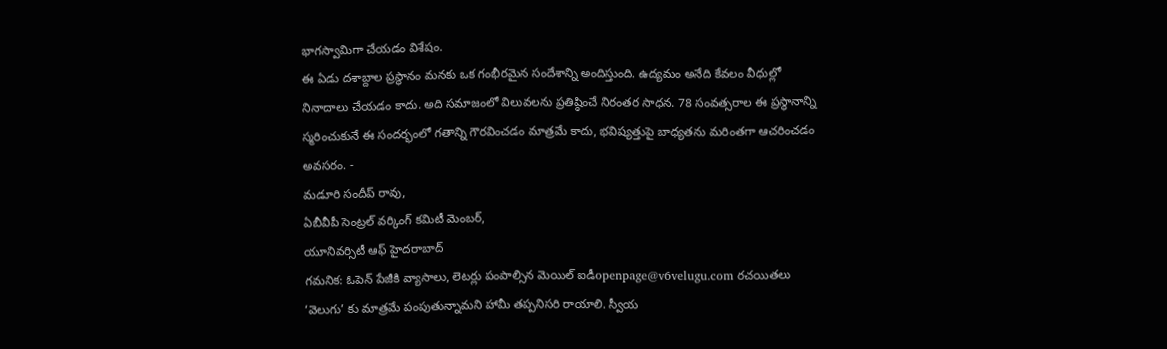భాగస్వామిగా చేయడం విశేషం.
ఈ ఏడు దశాబ్దాల ప్రస్థానం మనకు ఒక గంభీరమైన సందేశాన్ని అందిస్తుంది. ఉద్యమం అనేది కేవలం వీధుల్లో నినాదాలు చేయడం కాదు. అది సమాజంలో విలువలను ప్రతిష్ఠించే నిరంతర సాధన. 78 సంవత్సరాల ఈ ప్రస్థానాన్ని స్మరించుకునే ఈ సందర్భంలో గతాన్ని గౌరవించడం మాత్రమే కాదు, భవిష్యత్తుపై బాధ్యతను మరింతగా ఆచరించడం అవసరం. -
మడూరి సందీప్ రావు,
ఏబీవీపీ సెంట్రల్ వర్కింగ్ కమిటీ మెంబర్,
యూనివర్సిటీ ఆఫ్ హైదరాబాద్
గమనిక: ఓపెన్ పేజీకి వ్యాసాలు, లెటర్లు పంపాల్సిన మెయిల్ ఐడీopenpage@v6velugu.com రచయితలు ‘వెలుగు’ కు మాత్రమే పంపుతున్నామని హామీ తప్పనిసరి రాయాలి. స్వీయ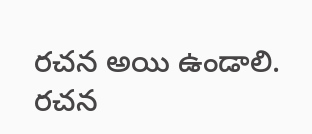రచన అయి ఉండాలి. రచన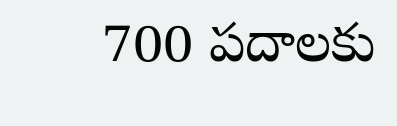700 పదాలకు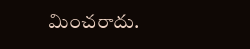మించరాదు.